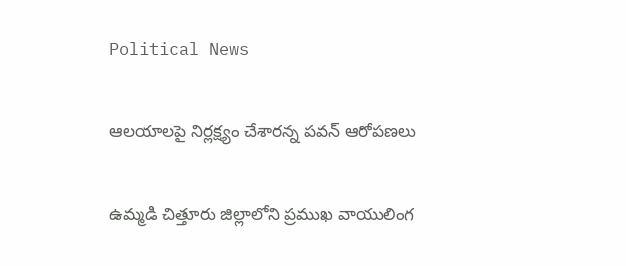Political News

ఆలయాలపై నిర్లక్ష్యం చేశారన్న పవన్ ఆరోపణలు

ఉమ్మడి చిత్తూరు జిల్లాలోని ప్రముఖ వాయులింగ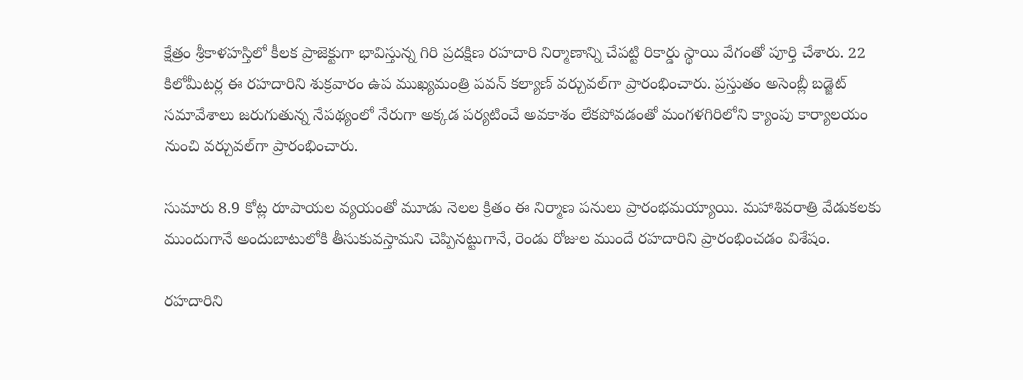క్షేత్రం శ్రీకాళహస్తిలో కీలక ప్రాజెక్టుగా భావిస్తున్న గిరి ప్రదక్షిణ రహదారి నిర్మాణాన్ని చేపట్టి రికార్డు స్థాయి వేగంతో పూర్తి చేశారు. 22 కిలోమీటర్ల ఈ రహదారిని శుక్రవారం ఉప ముఖ్యమంత్రి పవన్ కల్యాణ్ వర్చువల్‌గా ప్రారంభించారు. ప్రస్తుతం అసెంబ్లీ బడ్జెట్ సమావేశాలు జరుగుతున్న నేపథ్యంలో నేరుగా అక్కడ పర్యటించే అవకాశం లేకపోవడంతో మంగళగిరిలోని క్యాంపు కార్యాలయం నుంచి వర్చువల్‌గా ప్రారంభించారు.

సుమారు 8.9 కోట్ల రూపాయల వ్యయంతో మూడు నెలల క్రితం ఈ నిర్మాణ పనులు ప్రారంభమయ్యాయి. మహాశివరాత్రి వేడుకలకు ముందుగానే అందుబాటులోకి తీసుకువస్తామని చెప్పినట్టుగానే, రెండు రోజుల ముందే రహదారిని ప్రారంభించడం విశేషం.

రహదారిని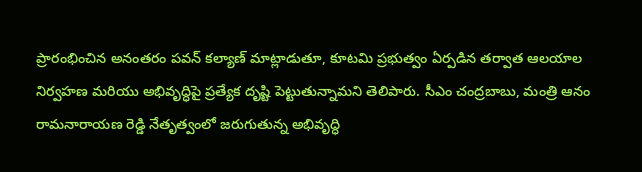ప్రారంభించిన అనంతరం పవన్ కల్యాణ్ మాట్లాడుతూ, కూటమి ప్రభుత్వం ఏర్పడిన తర్వాత ఆలయాల నిర్వహణ మరియు అభివృద్ధిపై ప్రత్యేక దృష్టి పెట్టుతున్నామని తెలిపారు. సీఎం చంద్రబాబు, మంత్రి ఆనం రామనారాయణ రెడ్డి నేతృత్వంలో జరుగుతున్న అభివృద్ధి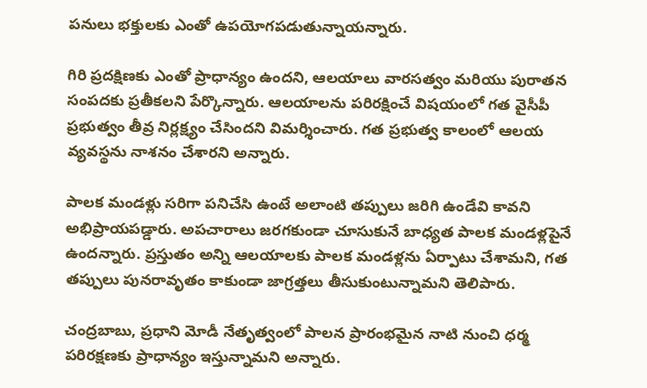పనులు భక్తులకు ఎంతో ఉపయోగపడుతున్నాయన్నారు.

గిరి ప్రదక్షిణకు ఎంతో ప్రాధాన్యం ఉందని, ఆలయాలు వారసత్వం మరియు పురాతన సంపదకు ప్రతీకలని పేర్కొన్నారు. ఆలయాలను పరిరక్షించే విషయంలో గత వైసీపీ ప్రభుత్వం తీవ్ర నిర్లక్ష్యం చేసిందని విమర్శించారు. గత ప్రభుత్వ కాలంలో ఆలయ వ్యవస్థను నాశనం చేశారని అన్నారు.

పాలక మండళ్లు సరిగా పనిచేసి ఉంటే అలాంటి తప్పులు జరిగి ఉండేవి కావని అభిప్రాయపడ్డారు. అపచారాలు జరగకుండా చూసుకునే బాధ్యత పాలక మండళ్లపైనే ఉందన్నారు. ప్రస్తుతం అన్ని ఆలయాలకు పాలక మండళ్లను ఏర్పాటు చేశామని, గత తప్పులు పునరావృతం కాకుండా జాగ్రత్తలు తీసుకుంటున్నామని తెలిపారు.

చంద్రబాబు, ప్రధాని మోడీ నేతృత్వంలో పాలన ప్రారంభమైన నాటి నుంచి ధర్మ పరిరక్షణకు ప్రాధాన్యం ఇస్తున్నామని అన్నారు.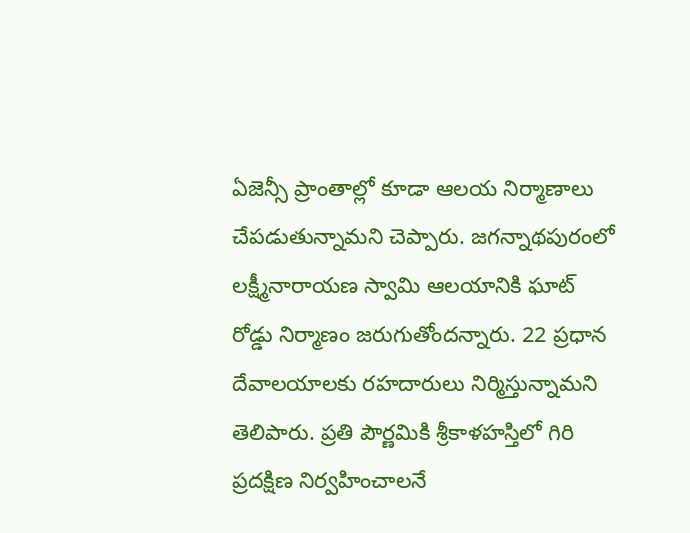ఏజెన్సీ ప్రాంతాల్లో కూడా ఆలయ నిర్మాణాలు చేపడుతున్నామని చెప్పారు. జగన్నాథపురంలో లక్ష్మీనారాయణ స్వామి ఆలయానికి ఘాట్ రోడ్డు నిర్మాణం జరుగుతోందన్నారు. 22 ప్రధాన దేవాలయాలకు రహదారులు నిర్మిస్తున్నామని తెలిపారు. ప్రతి పౌర్ణమికి శ్రీకాళహస్తిలో గిరి ప్రదక్షిణ నిర్వహించాలనే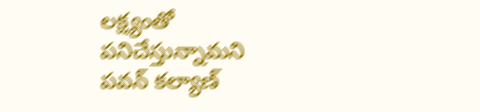లక్ష్యంతో పనిచేస్తున్నామని పవన్ కల్యాణ్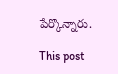పేర్కొన్నారు.

This post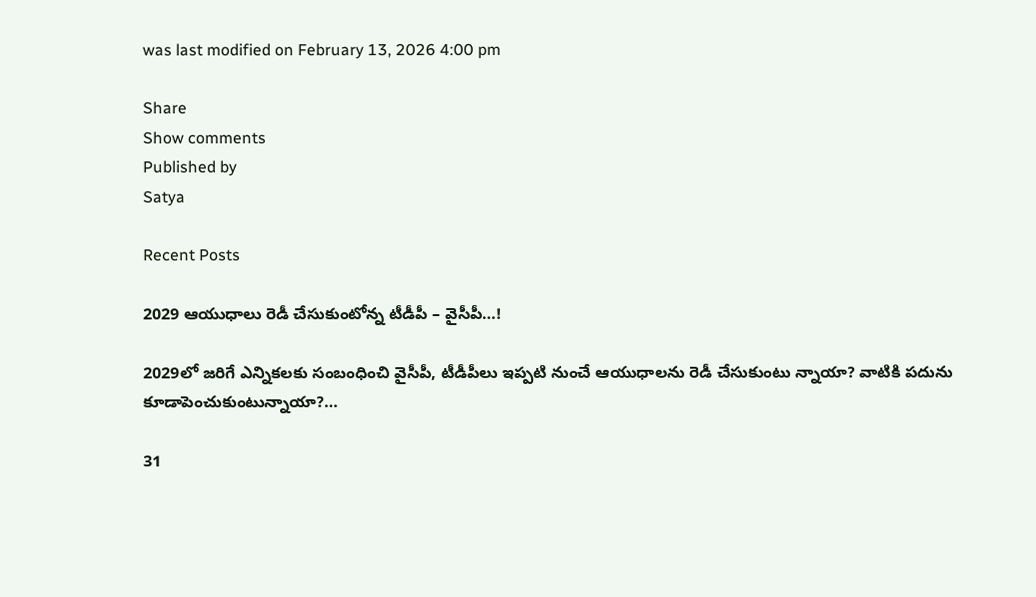was last modified on February 13, 2026 4:00 pm

Share
Show comments
Published by
Satya

Recent Posts

2029 ఆయుధాలు రెడీ చేసుకుంటోన్న టీడీపీ – వైసీపీ…!

2029లో జ‌రిగే ఎన్నిక‌ల‌కు సంబంధించి వైసీపీ, టీడీపీలు ఇప్ప‌టి నుంచే ఆయుధాల‌ను రెడీ చేసుకుంటు న్నాయా? వాటికి ప‌దును కూడాపెంచుకుంటున్నాయా?…

31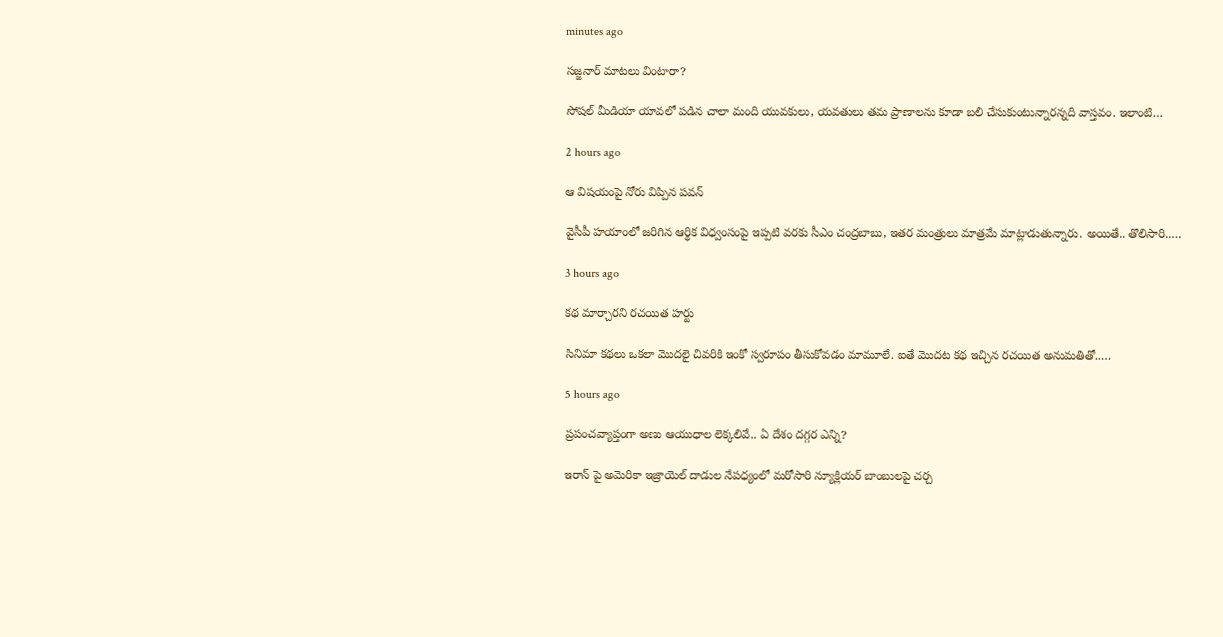minutes ago

సజ్జనార్ మాటలు వింటారా?

సోష‌ల్ మీడియా యావ‌లో ప‌డిన చాలా మంది యువ‌కులు, య‌వ‌తులు త‌మ ప్రాణాల‌ను కూడా బ‌లి చేసుకుంటున్నార‌న్న‌ది వాస్త‌వం. ఇలాంటి…

2 hours ago

ఆ విషయంపై నోరు విప్పిన పవన్

వైసీపీ హ‌యాంలో జరిగిన ఆర్థిక విధ్వంసంపై ఇప్ప‌టి వ‌ర‌కు సీఎం చంద్ర‌బాబు, ఇత‌ర మంత్రులు మాత్రమే మాట్లాడుతున్నారు. అయితే.. తొలిసారి..…

3 hours ago

క‌థ మార్చార‌ని ర‌చ‌యిత హ‌ర్టు

సినిమా క‌థ‌లు ఒక‌లా మొద‌లై చివ‌రికి ఇంకో స్వ‌రూపం తీసుకోవ‌డం మామూలే. ఐతే మొద‌ట క‌థ ఇచ్చిన ర‌చ‌యిత అనుమ‌తితో..…

5 hours ago

ప్రపంచవ్యాప్తంగా అణు ఆయుధాల లెక్కలివే.. ఏ దేశం దగ్గర ఎన్ని?

ఇరాన్ పై అమెరికా ఇజ్రాయెల్ దాడుల నేపధ్యంలో మరోసారి న్యూక్లియర్ బాంబులపై చర్చ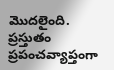మొదలైంది. ప్రస్తుతం ప్రపంచవ్యాప్తంగా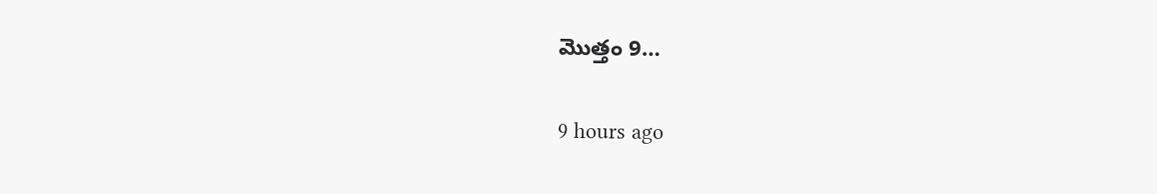మొత్తం 9…

9 hours ago